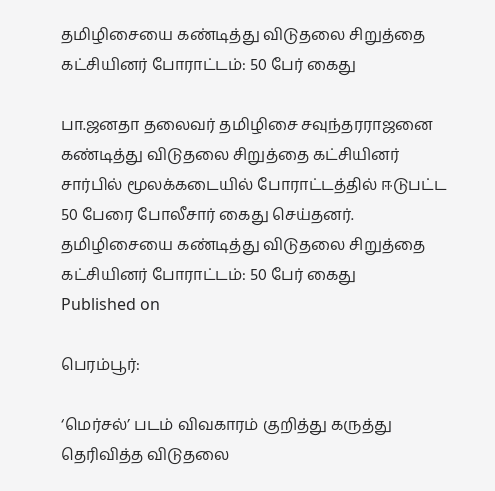தமிழிசையை கண்டித்து விடுதலை சிறுத்தை கட்சியினர் போராட்டம்: 50 பேர் கைது

பா.ஜனதா தலைவர் தமிழிசை சவுந்தரராஜனை கண்டித்து விடுதலை சிறுத்தை கட்சியினர் சார்பில் மூலக்கடையில் போராட்டத்தில் ஈடுபட்ட 50 பேரை போலீசார் கைது செய்தனர்.
தமிழிசையை கண்டித்து விடுதலை சிறுத்தை கட்சியினர் போராட்டம்: 50 பேர் கைது
Published on

பெரம்பூர்:

‘மெர்சல்’ படம் விவகாரம் குறித்து கருத்து தெரிவித்த விடுதலை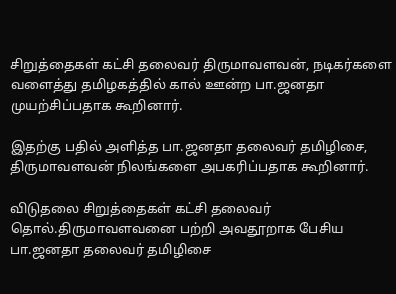சிறுத்தைகள் கட்சி தலைவர் திருமாவளவன், நடிகர்களை வளைத்து தமிழகத்தில் கால் ஊன்ற பா.ஜனதா முயற்சிப்பதாக கூறினார்.

இதற்கு பதில் அளித்த பா.ஜனதா தலைவர் தமிழிசை, திருமாவளவன் நிலங்களை அபகரிப்பதாக கூறினார்.

விடுதலை சிறுத்தைகள் கட்சி தலைவர் தொல்.திருமாவளவனை பற்றி அவதூறாக பேசிய பா.ஜனதா தலைவர் தமிழிசை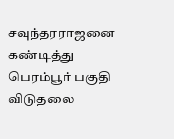சவுந்தரராஜனை கண்டித்து பெரம்பூர் பகுதி விடுதலை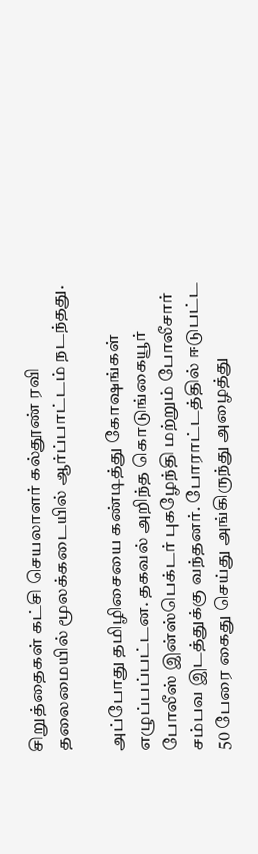சிறுத்தைகள் கட்சி செயலாளர் கல்தூண் ரவி தலைமையில் மூலக்கடையில் ஆர்ப்பாட்டம் நடந்தது.

அப்போது தமிழிசையை கண்டித்து கோ‌ஷங்கள் எழுப்பப்பட்டன. தகவல் அறிந்த கொடுங்கையூர் போலீஸ் இன்ஸ்பெக்டர் புகழேந்தி மற்றும் போலீசார் சம்பவ இடத்துக்கு வந்தனர். போராட்டத்தில் ஈடுபட்ட 50 பேரை கைது செய்து அங்கிருந்து அழைத்து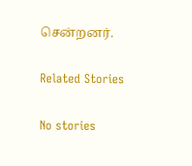சென்றனர்.

Related Stories

No stories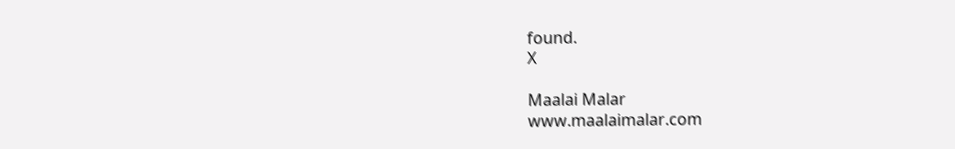found.
X

Maalai Malar
www.maalaimalar.com